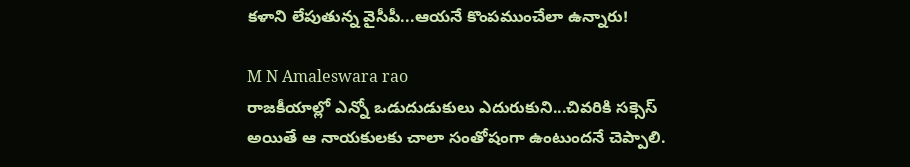కళాని లేపుతున్న వైసీపీ...ఆయనే కొంపముంచేలా ఉన్నారు!

M N Amaleswara rao
రాజకీయాల్లో ఎన్నో ఒడుదుడుకులు ఎదురుకుని...చివరికి సక్సెస్ అయితే ఆ నాయకులకు చాలా సంతోషంగా ఉంటుందనే చెప్పాలి.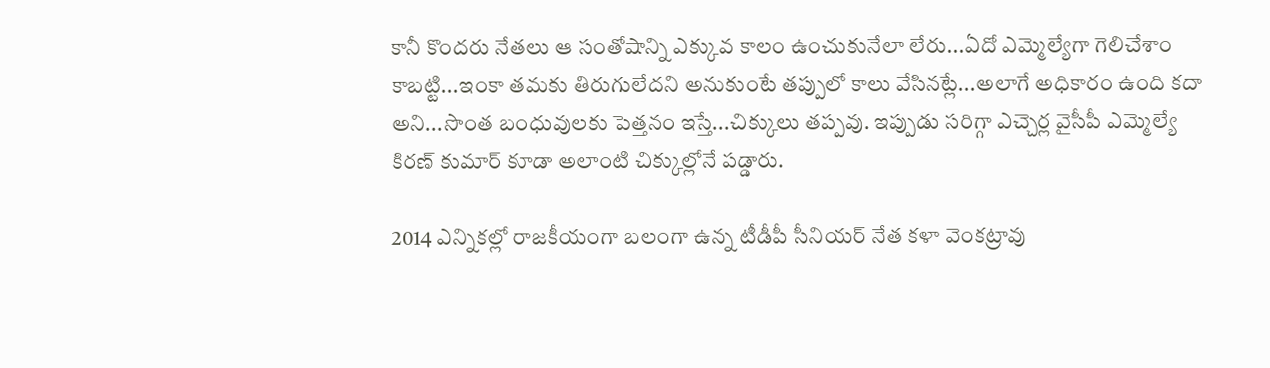కానీ కొందరు నేతలు ఆ సంతోషాన్ని ఎక్కువ కాలం ఉంచుకునేలా లేరు...ఏదో ఎమ్మెల్యేగా గెలిచేశాం కాబట్టి...ఇంకా తమకు తిరుగులేదని అనుకుంటే తప్పులో కాలు వేసినట్లే...అలాగే అధికారం ఉంది కదా అని...సొంత బంధువులకు పెత్తనం ఇస్తే...చిక్కులు తప్పవు. ఇప్పుడు సరిగ్గా ఎచ్చెర్ల వైసీపీ ఎమ్మెల్యే కిరణ్ కుమార్ కూడా అలాంటి చిక్కుల్లోనే పడ్డారు.

2014 ఎన్నికల్లో రాజకీయంగా బలంగా ఉన్న టీడీపీ సీనియర్ నేత కళా వెంకట్రావు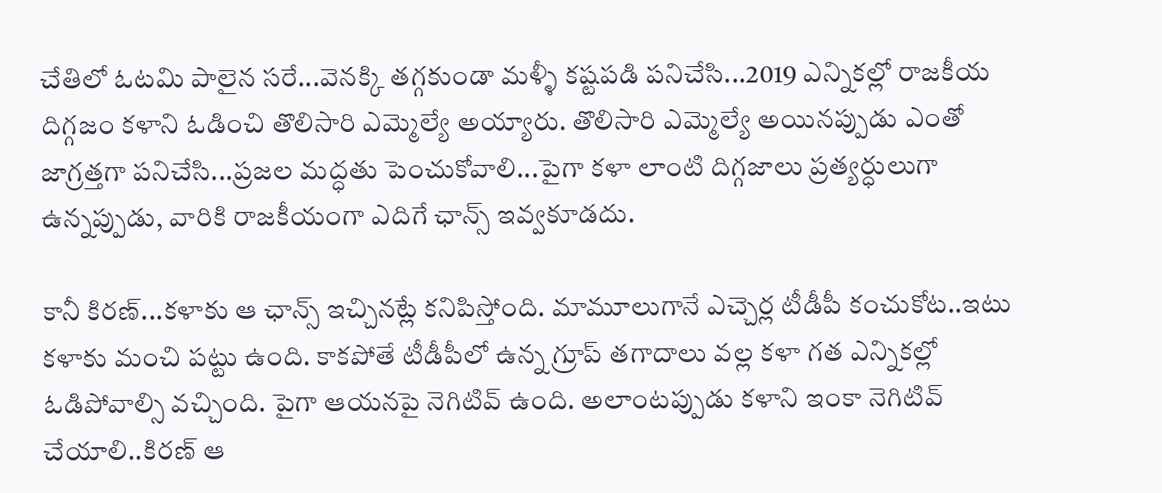చేతిలో ఓటమి పాలైన సరే...వెనక్కి తగ్గకుండా మళ్ళీ కష్టపడి పనిచేసి...2019 ఎన్నికల్లో రాజకీయ దిగ్గజం కళాని ఓడించి తొలిసారి ఎమ్మెల్యే అయ్యారు. తొలిసారి ఎమ్మెల్యే అయినప్పుడు ఎంతో జాగ్రత్తగా పనిచేసి...ప్రజల మద్ధతు పెంచుకోవాలి...పైగా కళా లాంటి దిగ్గజాలు ప్రత్యర్ధులుగా ఉన్నప్పుడు, వారికి రాజకీయంగా ఎదిగే ఛాన్స్ ఇవ్వకూడదు.

కానీ కిరణ్...కళాకు ఆ ఛాన్స్ ఇచ్చినట్లే కనిపిస్తోంది. మామూలుగానే ఎచ్చెర్ల టీడీపీ కంచుకోట..ఇటు కళాకు మంచి పట్టు ఉంది. కాకపోతే టీడీపీలో ఉన్న గ్రూప్ తగాదాలు వల్ల కళా గత ఎన్నికల్లో ఓడిపోవాల్సి వచ్చింది. పైగా ఆయనపై నెగిటివ్ ఉంది. అలాంటప్పుడు కళాని ఇంకా నెగిటివ్ చేయాలి..కిరణ్ ఆ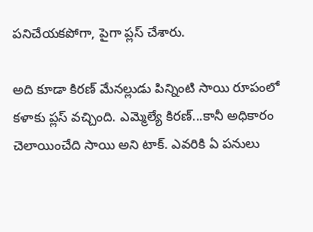పనిచేయకపోగా, పైగా ప్లస్ చేశారు.

అది కూడా కిరణ్ మేనల్లుడు పిన్నింటి సాయి రూపంలో కళాకు ప్లస్ వచ్చింది. ఎమ్మెల్యే కిరణ్...కానీ అధికారం చెలాయించేది సాయి అని టాక్. ఎవరికి ఏ పనులు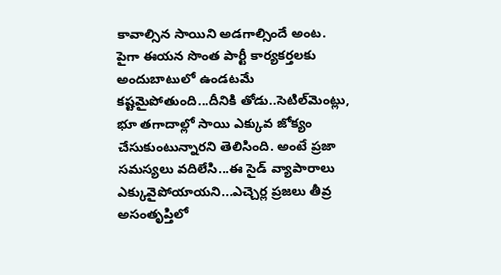కావాల్సిన సాయిని అడగాల్సిందే అంట. పైగా ఈయన సొంత పార్టీ కార్యకర్తలకు అందుబాటులో ఉండటమే కష్టమైపోతుంది...దీనికి తోడు..సెటిల్‌మెంట్లు, భూ తగాదాల్లో సాయి ఎక్కువ జోక్యం చేసుకుంటున్నారని తెలిసింది. అంటే ప్రజా సమస్యలు వదిలేసి...ఈ సైడ్ వ్యాపారాలు ఎక్కువైపోయాయని...ఎచ్చెర్ల ప్రజలు తీవ్ర అసంతృప్తిలో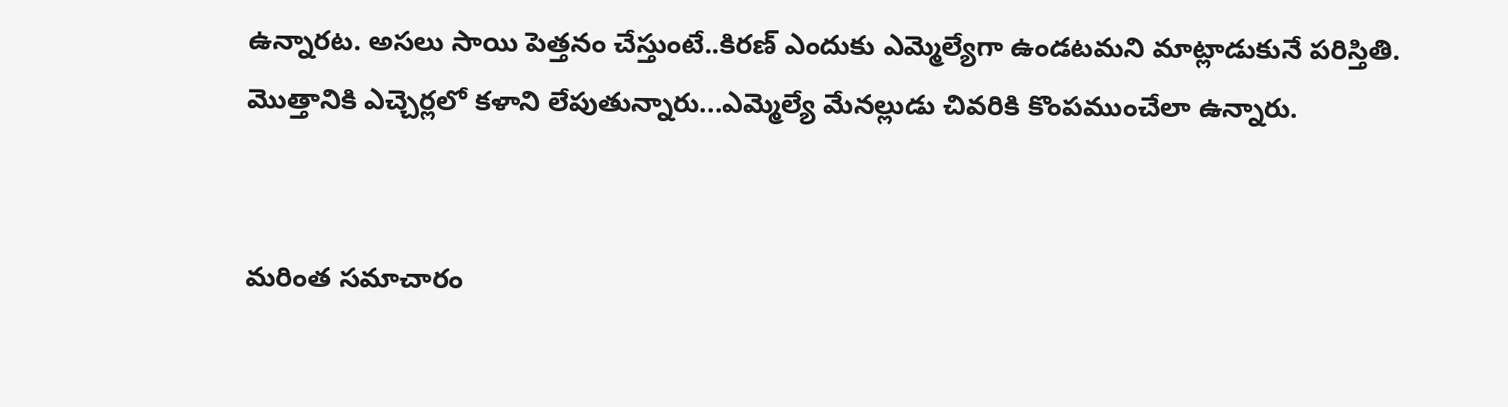ఉన్నారట. అసలు సాయి పెత్తనం చేస్తుంటే..కిరణ్ ఎందుకు ఎమ్మెల్యేగా ఉండటమని మాట్లాడుకునే పరిస్తితి. మొత్తానికి ఎచ్చెర్లలో కళాని లేపుతున్నారు...ఎమ్మెల్యే మేనల్లుడు చివరికి కొంపముంచేలా ఉన్నారు.


మరింత సమాచారం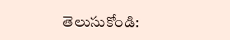తెలుసుకోండి: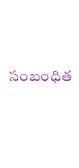సంబంధిత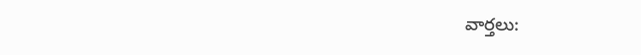వార్తలు: